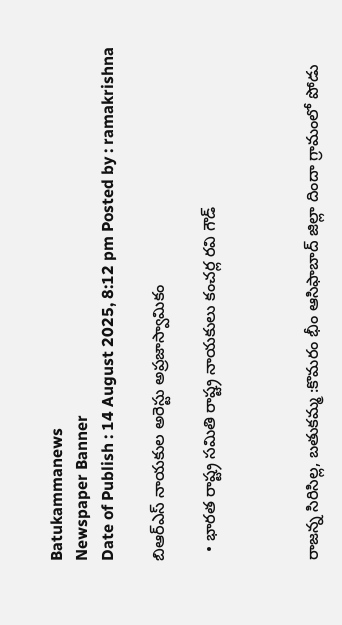Batukammanews
Newspaper Banner
Date of Publish : 14 August 2025, 8:12 pm Posted by : ramakrishna

బిఆర్ఎస్ నాయకుల అరెస్టు అప్రజాస్వామికం

  • భారత రాష్ట్ర సమితి రాష్ట్ర నాయకులు కంచర్ల రవి గౌడ్



రాజన్న సిరిసిల్ల, బతుకమ్మ :కొమరం భీం ఆసిఫాబాద్ జిల్లా దిందా గ్రామంలో పోడు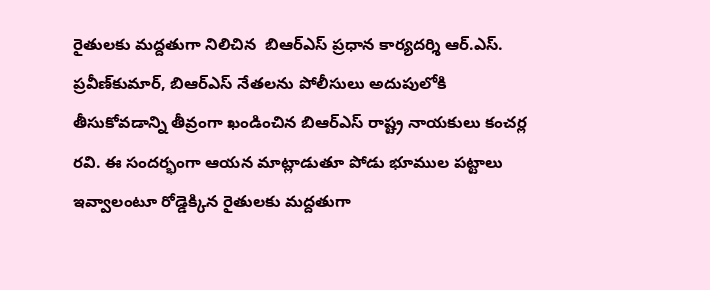రైతులకు మద్దతుగా నిలిచిన  బిఆర్ఎస్ ప్రధాన కార్యదర్శి ఆర్‌.ఎస్‌. ప్రవీణ్‌కుమార్, బిఆర్ఎస్ నేతలను పోలీసులు అదుపులోకి తీసుకోవడాన్ని తీవ్రంగా ఖండించిన బిఆర్ఎస్ రాష్ట్ర నాయకులు కంచర్ల రవి. ఈ సందర్భంగా ఆయన మాట్లాడుతూ పోడు భూముల పట్టాలు ఇవ్వాలంటూ రోడ్డెక్కిన రైతులకు మద్దతుగా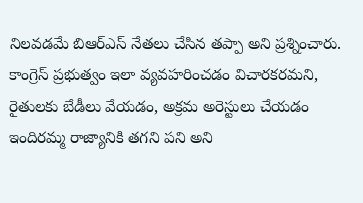నిలవడమే బిఆర్ఎస్ నేతలు చేసిన తప్పా అని ప్రశ్నించారు. కాంగ్రెస్ ప్రభుత్వం ఇలా వ్యవహరించడం విచారకరమని, రైతులకు బేడీలు వేయడం, అక్రమ అరెస్టులు చేయడం ఇందిరమ్మ రాజ్యానికి తగని పని అని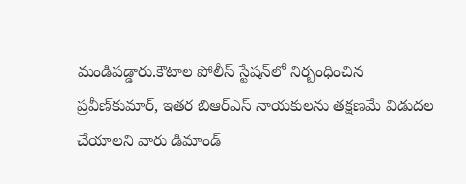మండిపడ్డారు.కౌటాల పోలీస్ స్టేషన్‌లో నిర్బంధించిన ప్రవీణ్‌కుమార్, ఇతర బిఆర్ఎస్ నాయకులను తక్షణమే విడుదల చేయాలని వారు డిమాండ్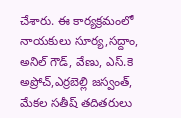చేశారు. ఈ కార్యక్రమంలో నాయకులు సూర్య,సద్దాం, అనిల్ గౌడ్, వేణు, ఎస్.కె అప్రోచ్,ఎర్రబెల్లి జస్వంత్, మేకల సతీష్ తదితరులు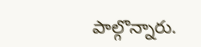పాల్గొన్నారు.